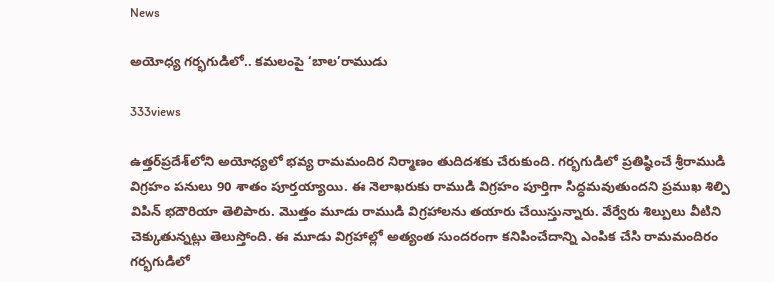News

అయోధ్య గర్భగుడిలో.. కమలంపై ‘బాల’రాముడు

333views

ఉత్తర్‌ప్రదేశ్‌లోని అయోధ్యలో భవ్య రామమందిర నిర్మాణం తుదిదశకు చేరుకుంది. గర్భగుడిలో ప్రతిష్ఠించే శ్రీరాముడి విగ్రహం పనులు 90 శాతం పూర్తయ్యాయి. ఈ నెలాఖరుకు రాముడి విగ్రహం పూర్తిగా సిద్ధమవుతుందని ప్రముఖ శిల్పి విపిన్‌ భదౌరియా తెలిపారు. మొత్తం మూడు రాముడి విగ్రహాలను తయారు చేయిస్తున్నారు. వేర్వేరు శిల్పులు వీటిని చెక్కుతున్నట్లు తెలుస్తోంది. ఈ మూడు విగ్రహాల్లో అత్యంత సుందరంగా కనిపించేదాన్ని ఎంపిక చేసి రామమందిరం గర్భగుడిలో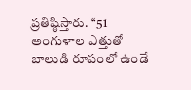ప్రతిష్ఠిస్తారు. ‘‘51 అంగుళాల ఎత్తుతో బాలుడి రూపంలో ఉండే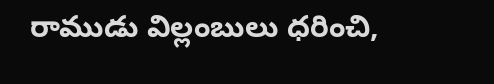రాముడు విల్లంబులు ధరించి,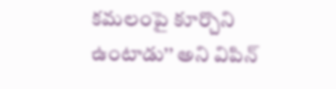కమలంపై కూర్చొని ఉంటాడు’’ అని విపిన్‌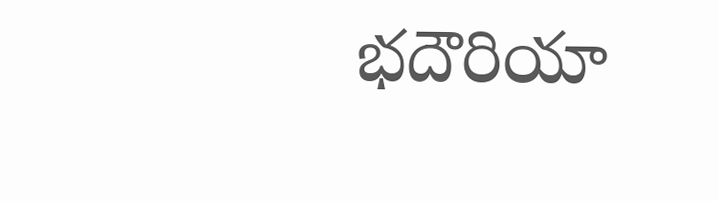భదౌరియా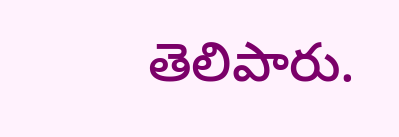తెలిపారు.